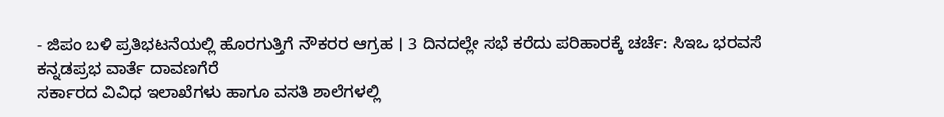- ಜಿಪಂ ಬಳಿ ಪ್ರತಿಭಟನೆಯಲ್ಲಿ ಹೊರಗುತ್ತಿಗೆ ನೌಕರರ ಆಗ್ರಹ । 3 ದಿನದಲ್ಲೇ ಸಭೆ ಕರೆದು ಪರಿಹಾರಕ್ಕೆ ಚರ್ಚೆ: ಸಿಇಒ ಭರವಸೆ
ಕನ್ನಡಪ್ರಭ ವಾರ್ತೆ ದಾವಣಗೆರೆ
ಸರ್ಕಾರದ ವಿವಿಧ ಇಲಾಖೆಗಳು ಹಾಗೂ ವಸತಿ ಶಾಲೆಗಳಲ್ಲಿ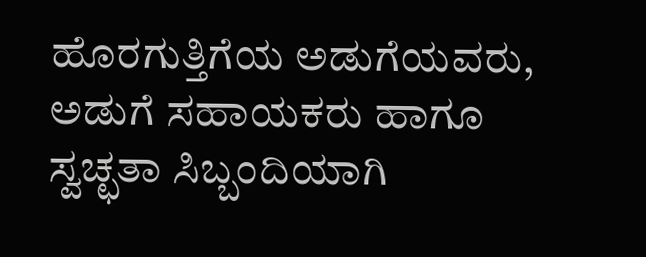ಹೊರಗುತ್ತಿಗೆಯ ಅಡುಗೆಯವರು, ಅಡುಗೆ ಸಹಾಯಕರು ಹಾಗೂ ಸ್ವಚ್ಛತಾ ಸಿಬ್ಬಂದಿಯಾಗಿ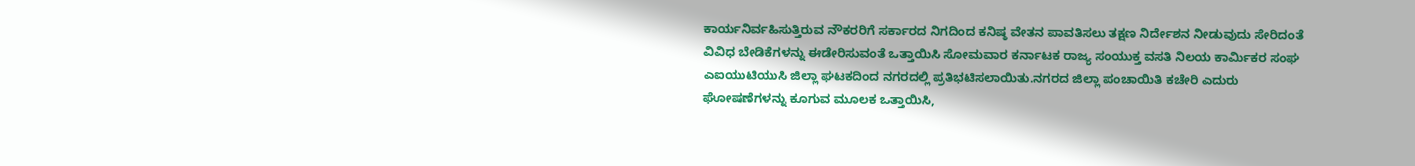ಕಾರ್ಯನಿರ್ವಹಿಸುತ್ತಿರುವ ನೌಕರರಿಗೆ ಸರ್ಕಾರದ ನಿಗದಿಂದ ಕನಿಷ್ಠ ವೇತನ ಪಾವತಿಸಲು ತಕ್ಷಣ ನಿರ್ದೇಶನ ನೀಡುವುದು ಸೇರಿದಂತೆ ವಿವಿಧ ಬೇಡಿಕೆಗಳನ್ನು ಈಡೇರಿಸುವಂತೆ ಒತ್ತಾಯಿಸಿ ಸೋಮವಾರ ಕರ್ನಾಟಕ ರಾಜ್ಯ ಸಂಯುಕ್ತ ವಸತಿ ನಿಲಯ ಕಾರ್ಮಿಕರ ಸಂಘ ಎಐಯುಟಿಯುಸಿ ಜಿಲ್ಲಾ ಘಟಕದಿಂದ ನಗರದಲ್ಲಿ ಪ್ರತಿಭಟಿಸಲಾಯಿತು.ನಗರದ ಜಿಲ್ಲಾ ಪಂಚಾಯಿತಿ ಕಚೇರಿ ಎದುರು ಘೋಷಣೆಗಳನ್ನು ಕೂಗುವ ಮೂಲಕ ಒತ್ತಾಯಿಸಿ,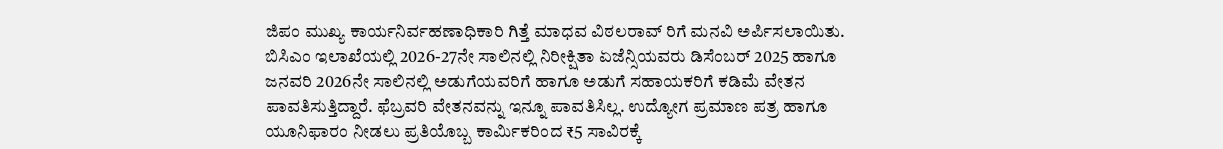ಜಿಪಂ ಮುಖ್ಯ ಕಾರ್ಯನಿರ್ವಹಣಾಧಿಕಾರಿ ಗಿತ್ತೆ ಮಾಧವ ವಿಠಲರಾವ್ ರಿಗೆ ಮನವಿ ಅರ್ಪಿಸಲಾಯಿತು.
ಬಿಸಿಎಂ ಇಲಾಖೆಯಲ್ಲಿ 2026-27ನೇ ಸಾಲಿನಲ್ಲಿ ನಿರೀಕ್ಷಿತಾ ಏಜೆನ್ಸಿಯವರು ಡಿಸೆಂಬರ್ 2025 ಹಾಗೂ ಜನವರಿ 2026ನೇ ಸಾಲಿನಲ್ಲಿ ಅಡುಗೆಯವರಿಗೆ ಹಾಗೂ ಅಡುಗೆ ಸಹಾಯಕರಿಗೆ ಕಡಿಮೆ ವೇತನ ಪಾವತಿಸುತ್ತಿದ್ದಾರೆ. ಫೆಬ್ರವರಿ ವೇತನವನ್ನು ಇನ್ನೂ ಪಾವತಿಸಿಲ್ಲ. ಉದ್ಯೋಗ ಪ್ರಮಾಣ ಪತ್ರ ಹಾಗೂ ಯೂನಿಫಾರಂ ನೀಡಲು ಪ್ರತಿಯೊಬ್ಬ ಕಾರ್ಮಿಕರಿಂದ ₹5 ಸಾವಿರಕ್ಕೆ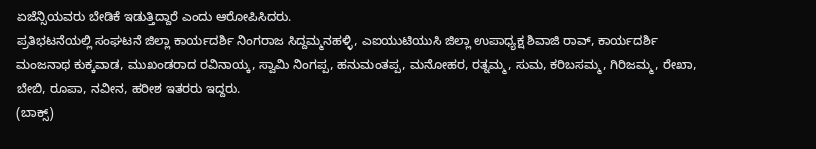ಏಜೆನ್ಸಿಯವರು ಬೇಡಿಕೆ ಇಡುತ್ತಿದ್ದಾರೆ ಎಂದು ಆರೋಪಿಸಿದರು.
ಪ್ರತಿಭಟನೆಯಲ್ಲಿ ಸಂಘಟನೆ ಜಿಲ್ಲಾ ಕಾರ್ಯದರ್ಶಿ ನಿಂಗರಾಜ ಸಿದ್ದಮ್ಮನಹಳ್ಳಿ, ಎಐಯುಟಿಯುಸಿ ಜಿಲ್ಲಾ ಉಪಾಧ್ಯಕ್ಷ ಶಿವಾಜಿ ರಾವ್, ಕಾರ್ಯದರ್ಶಿ ಮಂಜನಾಥ ಕುಕ್ಕವಾಡ, ಮುಖಂಡರಾದ ರವಿನಾಯ್ಕ, ಸ್ವಾಮಿ ನಿಂಗಪ್ಪ, ಹನುಮಂತಪ್ಪ, ಮನೋಹರ, ರತ್ನಮ್ಮ, ಸುಮ, ಕರಿಬಸಮ್ಮ, ಗಿರಿಜಮ್ಮ, ರೇಖಾ, ಬೇಬಿ, ರೂಪಾ, ನವೀನ, ಹರೀಶ ಇತರರು ಇದ್ದರು.
(ಬಾಕ್ಸ್)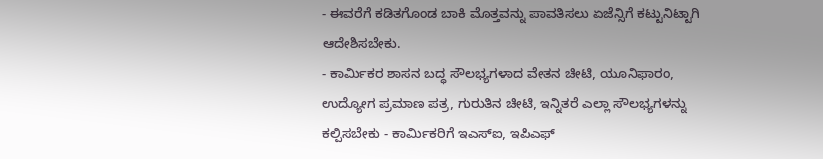- ಈವರೆಗೆ ಕಡಿತಗೊಂಡ ಬಾಕಿ ಮೊತ್ತವನ್ನು ಪಾವತಿಸಲು ಏಜೆನ್ಸಿಗೆ ಕಟ್ಟುನಿಟ್ಟಾಗಿ ಆದೇಶಿಸಬೇಕು.
- ಕಾರ್ಮಿಕರ ಶಾಸನ ಬದ್ಧ ಸೌಲಭ್ಯಗಳಾದ ವೇತನ ಚೀಟಿ, ಯೂನಿಫಾರಂ, ಉದ್ಯೋಗ ಪ್ರಮಾಣ ಪತ್ರ, ಗುರುತಿನ ಚೀಟಿ, ಇನ್ನಿತರೆ ಎಲ್ಲಾ ಸೌಲಭ್ಯಗಳನ್ನು ಕಲ್ಪಿಸಬೇಕು - ಕಾರ್ಮಿಕರಿಗೆ ಇಎಸ್ಐ, ಇಪಿಎಫ್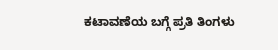ಕಟಾವಣೆಯ ಬಗ್ಗೆ ಪ್ರತಿ ತಿಂಗಳು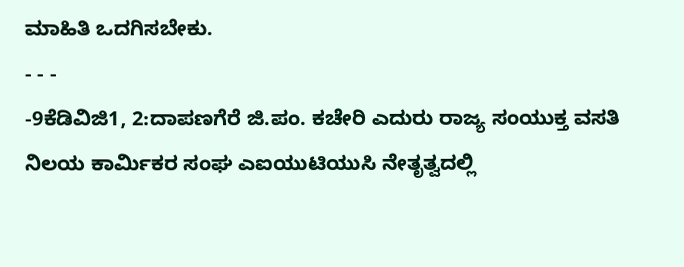ಮಾಹಿತಿ ಒದಗಿಸಬೇಕು.
- - -
-9ಕೆಡಿವಿಜಿ1, 2:ದಾಪಣಗೆರೆ ಜಿ.ಪಂ. ಕಚೇರಿ ಎದುರು ರಾಜ್ಯ ಸಂಯುಕ್ತ ವಸತಿ ನಿಲಯ ಕಾರ್ಮಿಕರ ಸಂಘ ಎಐಯುಟಿಯುಸಿ ನೇತೃತ್ವದಲ್ಲಿ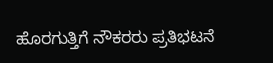ಹೊರಗುತ್ತಿಗೆ ನೌಕರರು ಪ್ರತಿಭಟನೆ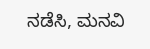ನಡೆಸಿ, ಮನವಿ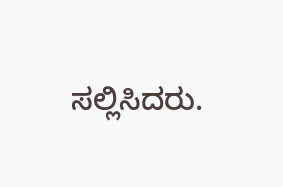ಸಲ್ಲಿಸಿದರು.